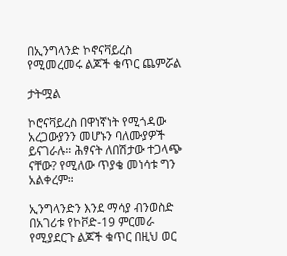በኢንግላንድ ኮኖናቫይረስ የሚመረመሩ ልጆች ቁጥር ጨምሯል

ታትሟል

ኮሮናቫይረስ በዋነኛነት የሚጎዳው አረጋውያንን መሆኑን ባለሙያዎች ይናገራሉ። ሕፃናት ለበሽታው ተጋላጭ ናቸው? የሚለው ጥያቄ መነሳቱ ግን አልቀረም።

ኢንግላንድን እንደ ማሳያ ብንወስድ በአገሪቱ የኮቮድ-19 ምርመራ የሚያደርጉ ልጆች ቁጥር በዚህ ወር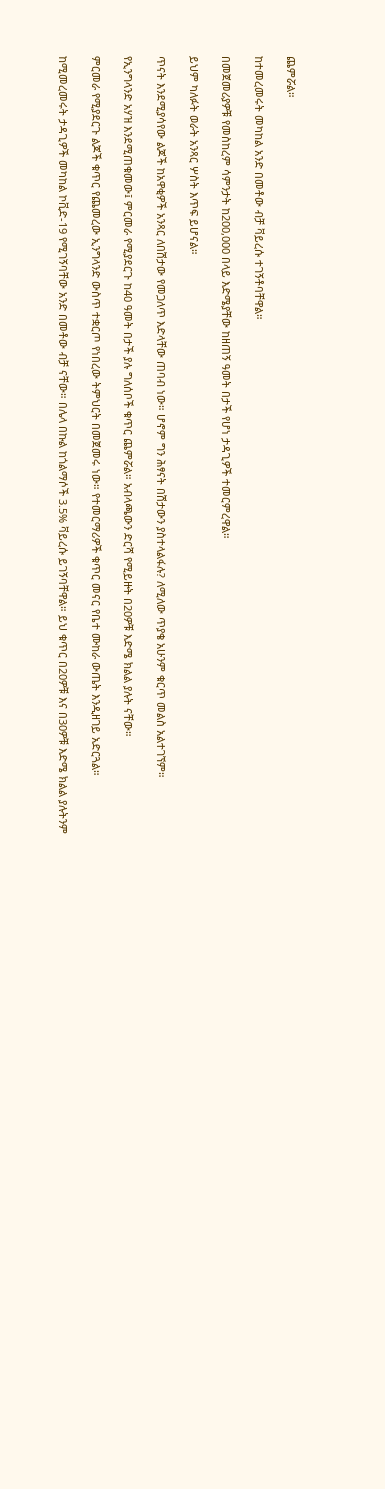ጨምሯል።

ከተመረመሩት መካከል አንድ በመቶው ብቻ ቫይረሱ ተገኝቶባቸዋል።

በመጀመሪያዎቹ የመስከረም ሳምንታት ከ200,000 በላይ እድሜያቸው ከዘጠኝ ዓመት በታች የሆነ ታዳጊዎች ተመርምረዋል።

ይህም ካለፉት ወራት አንጻር ሦስት እጥፍ ይሆናል።

ጥናት እንደሚያሳየው ልጆች ከአዋቂዎች አንጻር ለበሽታው የመጋለጥ እድላቸው ጠባብ ነው። ሆኖም ግን ሕፃናት በሽታውን ያስተላልፋሉ? ለሚለው ጥያቄ አሁንም ቁርጥ መልስ አልተገኘም።

የኢንግላንድ አሃዝ እንደሚጠቁመው፤ ምርመራ የሚያደርጉ ከ40 ዓመት በታች ያሉ ግለሰቦች ቁጥር ጨምሯል። አብላጫውን ድርሻ የሚይዙት በ20ዎቹ እድሜ ክልል ያሉት ናቸው።

ምርመራ የሚያደርጉ ልጆች ቁጥር የጨመረው ኢንግላንድ ውስጥ ተቋርጦ የነበረው ትምህርት በመጀመሩ ነው። የተመርማሪዎች ቁጥር መናር የቤተ ሙከራ ውጤት እንዲዘገይ አድርጓል።

ከሚመረመሩት ታዳጊዎች መካከል ኮቪድ-19 የሚገኝባቸው አንድ በመቶው ብቻ ናቸው። በሌላ በኩል ከጎልማሶች 3.5% ቫይረሱ ይገኝባቸዋል። ይህ ቁጥር በ20ዎቹ እና በ30ዎቹ እድሜ ክልል ያሉትንም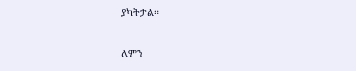ያካትታል።

ለምን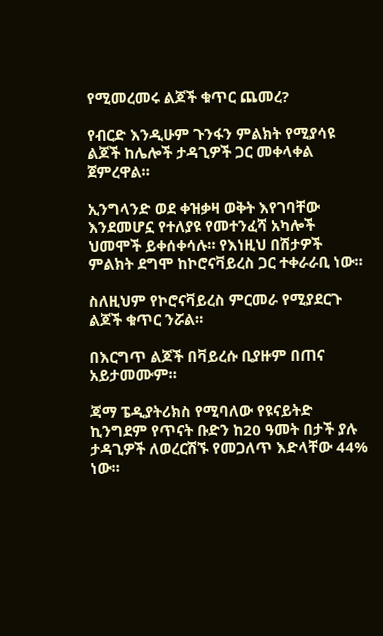የሚመረመሩ ልጆች ቁጥር ጨመረ?

የብርድ እንዲሁም ጉንፋን ምልክት የሚያሳዩ ልጆች ከሌሎች ታዳጊዎች ጋር መቀላቀል ጀምረዋል።

ኢንግላንድ ወደ ቀዝቃዛ ወቅት እየገባቸው እንደመሆኗ የተለያዩ የመተንፈሻ አካሎች ህመሞች ይቀሰቀሳሉ። የእነዚህ በሽታዎች ምልክት ደግሞ ከኮሮናቫይረስ ጋር ተቀራራቢ ነው።

ስለዚህም የኮሮናቫይረስ ምርመራ የሚያደርጉ ልጆች ቁጥር ንሯል።

በእርግጥ ልጆች በቫይረሱ ቢያዙም በጠና አይታመሙም።

ጃማ ፔዲያትሪክስ የሚባለው የዩናይትድ ኪንግደም የጥናት ቡድን ከ20 ዓመት በታች ያሉ ታዳጊዎች ለወረርሽኙ የመጋለጥ እድላቸው 44% ነው።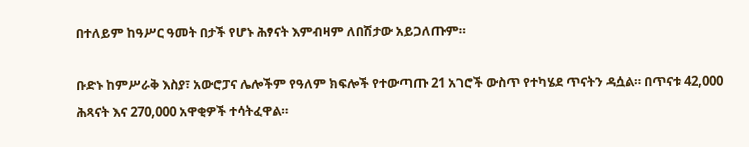በተለይም ከዓሥር ዓመት በታች የሆኑ ሕፃናት እምብዛም ለበሽታው አይጋለጡም።

ቡድኑ ከምሥራቅ እስያ፣ አውሮፓና ሌሎችም የዓለም ክፍሎች የተውጣጡ 21 አገሮች ውስጥ የተካሄደ ጥናትን ዳሷል። በጥናቱ 42,000 ሕጻናት እና 270,000 አዋቂዎች ተሳትፈዋል።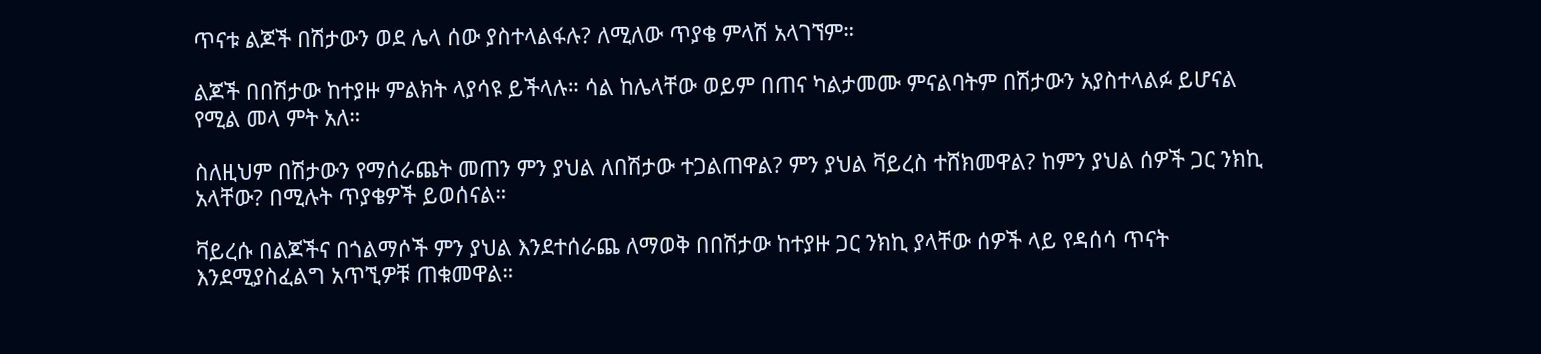ጥናቱ ልጆች በሽታውን ወደ ሌላ ሰው ያስተላልፋሉ? ለሚለው ጥያቄ ምላሽ አላገኘም።

ልጆች በበሽታው ከተያዙ ምልክት ላያሳዩ ይችላሉ። ሳል ከሌላቸው ወይም በጠና ካልታመሙ ምናልባትም በሽታውን አያስተላልፉ ይሆናል የሚል መላ ምት አለ።

ስለዚህም በሽታውን የማሰራጨት መጠን ምን ያህል ለበሽታው ተጋልጠዋል? ምን ያህል ቫይረስ ተሸክመዋል? ከምን ያህል ሰዎች ጋር ንክኪ አላቸው? በሚሉት ጥያቄዎች ይወሰናል።

ቫይረሱ በልጆችና በጎልማሶች ምን ያህል እንደተሰራጨ ለማወቅ በበሽታው ከተያዙ ጋር ንክኪ ያላቸው ሰዎች ላይ የዳሰሳ ጥናት እንደሚያስፈልግ አጥኚዎቹ ጠቁመዋል።